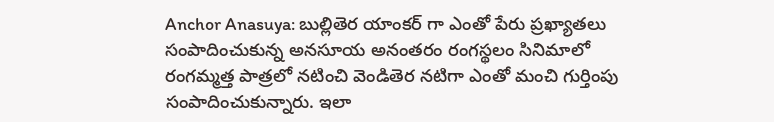Anchor Anasuya: బుల్లితెర యాంకర్ గా ఎంతో పేరు ప్రఖ్యాతలు సంపాదించుకున్న అనసూయ అనంతరం రంగస్థలం సినిమాలో రంగమ్మత్త పాత్రలో నటించి వెండితెర నటిగా ఎంతో మంచి గుర్తింపు సంపాదించుకున్నారు. ఇలా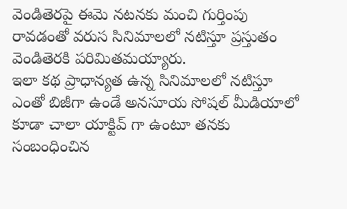వెండితెరపై ఈమె నటనకు మంచి గుర్తింపు రావడంతో వరుస సినిమాలలో నటిస్తూ ప్రస్తుతం వెండితెరకి పరిమితమయ్యారు.
ఇలా కథ ప్రాధాన్యత ఉన్న సినిమాలలో నటిస్తూ ఎంతో బిజీగా ఉండే అనసూయ సోషల్ మీడియాలో కూడా చాలా యాక్టివ్ గా ఉంటూ తనకు సంబంధించిన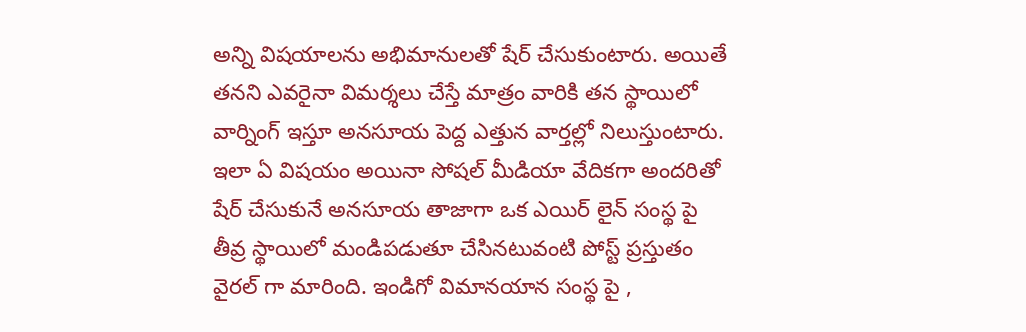అన్ని విషయాలను అభిమానులతో షేర్ చేసుకుంటారు. అయితే తనని ఎవరైనా విమర్శలు చేస్తే మాత్రం వారికి తన స్థాయిలో వార్నింగ్ ఇస్తూ అనసూయ పెద్ద ఎత్తున వార్తల్లో నిలుస్తుంటారు.
ఇలా ఏ విషయం అయినా సోషల్ మీడియా వేదికగా అందరితో షేర్ చేసుకునే అనసూయ తాజాగా ఒక ఎయిర్ లైన్ సంస్థ పై తీవ్ర స్థాయిలో మండిపడుతూ చేసినటువంటి పోస్ట్ ప్రస్తుతం వైరల్ గా మారింది. ఇండిగో విమానయాన సంస్థ పై ,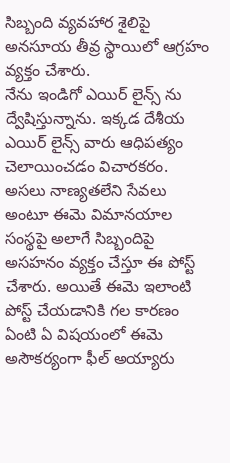సిబ్బంది వ్యవహార శైలిపై అనసూయ తీవ్ర స్థాయిలో ఆగ్రహం వ్యక్తం చేశారు.
నేను ఇండిగో ఎయిర్ లైన్స్ ను ద్వేషిస్తున్నాను. ఇక్కడ దేశీయ ఎయిర్ లైన్స్ వారు ఆధిపత్యం చెలాయించడం విచారకరం. అసలు నాణ్యతలేని సేవలు అంటూ ఈమె విమానయాల సంస్థపై అలాగే సిబ్బందిపై అసహనం వ్యక్తం చేస్తూ ఈ పోస్ట్ చేశారు. అయితే ఈమె ఇలాంటి పోస్ట్ చేయడానికి గల కారణం ఏంటి ఏ విషయంలో ఈమె అసౌకర్యంగా ఫీల్ అయ్యారు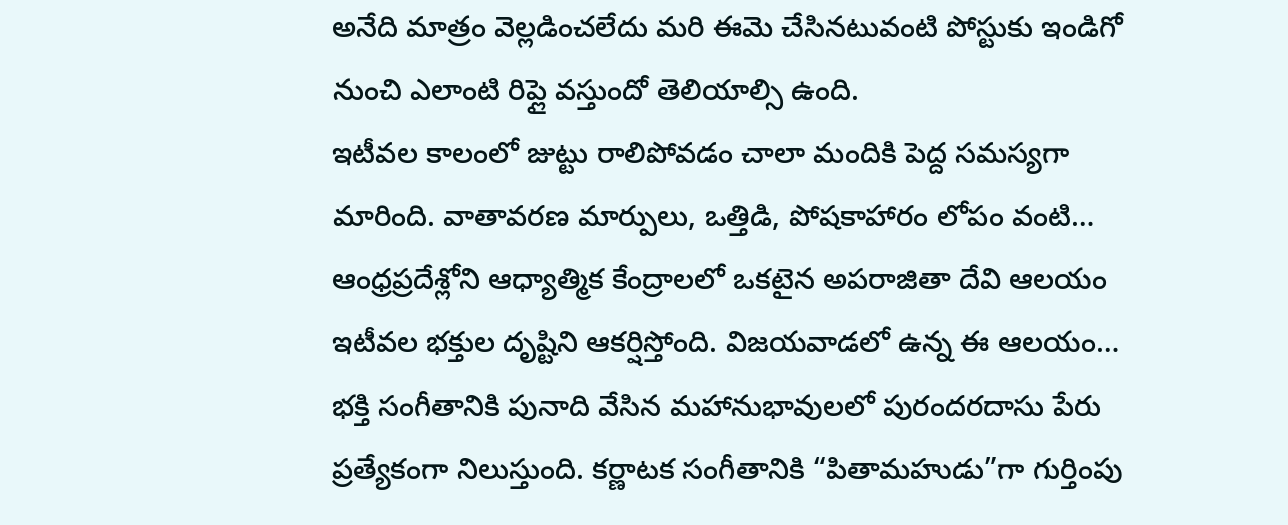అనేది మాత్రం వెల్లడించలేదు మరి ఈమె చేసినటువంటి పోస్టుకు ఇండిగో నుంచి ఎలాంటి రిప్లై వస్తుందో తెలియాల్సి ఉంది.
ఇటీవల కాలంలో జుట్టు రాలిపోవడం చాలా మందికి పెద్ద సమస్యగా మారింది. వాతావరణ మార్పులు, ఒత్తిడి, పోషకాహారం లోపం వంటి…
ఆంధ్రప్రదేశ్లోని ఆధ్యాత్మిక కేంద్రాలలో ఒకటైన అపరాజితా దేవి ఆలయం ఇటీవల భక్తుల దృష్టిని ఆకర్షిస్తోంది. విజయవాడలో ఉన్న ఈ ఆలయం…
భక్తి సంగీతానికి పునాది వేసిన మహానుభావులలో పురందరదాసు పేరు ప్రత్యేకంగా నిలుస్తుంది. కర్ణాటక సంగీతానికి “పితామహుడు”గా గుర్తింపు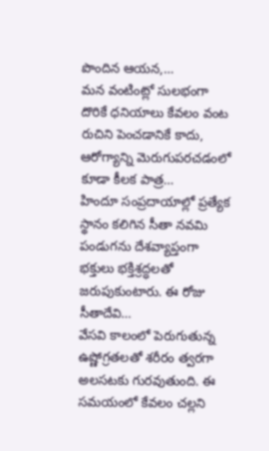పొందిన ఆయన,…
మన వంటింట్లో సులభంగా దొరికే ధనియాలు కేవలం వంట రుచిని పెంచడానికే కాదు, ఆరోగ్యాన్ని మెరుగుపరచడంలో కూడా కీలక పాత్ర…
హిందూ సంప్రదాయాల్లో ప్రత్యేక స్థానం కలిగిన సీతా నవమి పండుగను దేశవ్యాప్తంగా భక్తులు భక్తిశ్రద్ధలతో జరుపుకుంటారు. ఈ రోజు సీతాదేవి…
వేసవి కాలంలో పెరుగుతున్న ఉష్ణోగ్రతలతో శరీరం త్వరగా అలసటకు గురవుతుంది. ఈ సమయంలో కేవలం చల్లని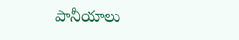పానీయాలు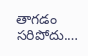తాగడం సరిపోదు.…